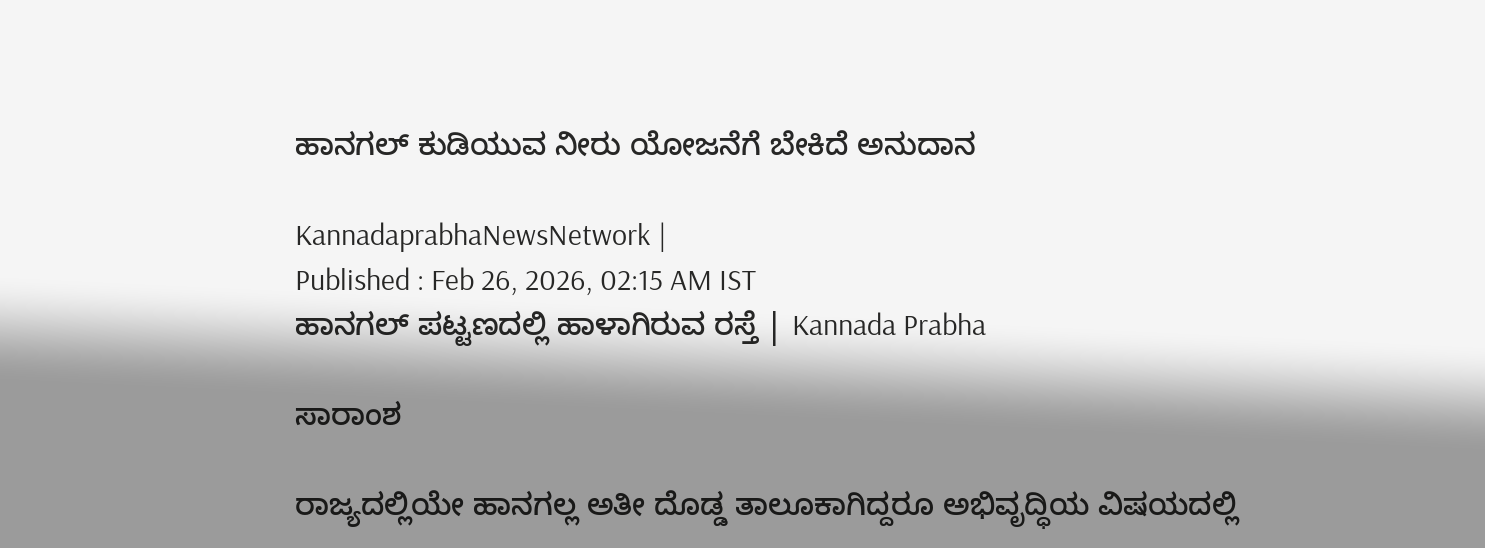ಹಾನಗಲ್‌ ಕುಡಿಯುವ ನೀರು ಯೋಜನೆಗೆ ಬೇಕಿದೆ ಅನುದಾನ

KannadaprabhaNewsNetwork |
Published : Feb 26, 2026, 02:15 AM IST
ಹಾನಗಲ್ ಪಟ್ಟಣದಲ್ಲಿ ಹಾಳಾಗಿರುವ ರಸ್ತೆ | Kannada Prabha

ಸಾರಾಂಶ

ರಾಜ್ಯದಲ್ಲಿಯೇ ಹಾನಗಲ್ಲ ಅತೀ ದೊಡ್ಡ ತಾಲೂಕಾಗಿದ್ದರೂ ಅಭಿವೃದ್ಧಿಯ ವಿಷಯದಲ್ಲಿ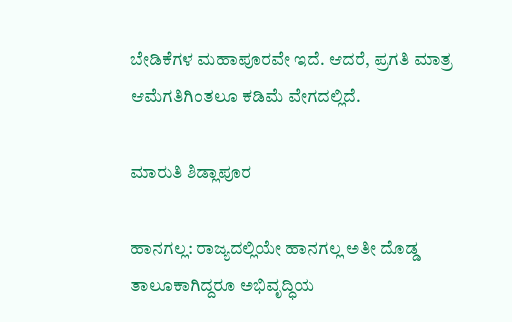ಬೇಡಿಕೆಗಳ ಮಹಾಪೂರವೇ ಇದೆ. ಆದರೆ, ಪ್ರಗತಿ ಮಾತ್ರ ಆಮೆಗತಿಗಿಂತಲೂ ಕಡಿಮೆ ವೇಗದಲ್ಲಿದೆ.

ಮಾರುತಿ ಶಿಡ್ಲಾಪೂರ

ಹಾನಗಲ್ಲ: ರಾಜ್ಯದಲ್ಲಿಯೇ ಹಾನಗಲ್ಲ ಅತೀ ದೊಡ್ಡ ತಾಲೂಕಾಗಿದ್ದರೂ ಅಭಿವೃದ್ಧಿಯ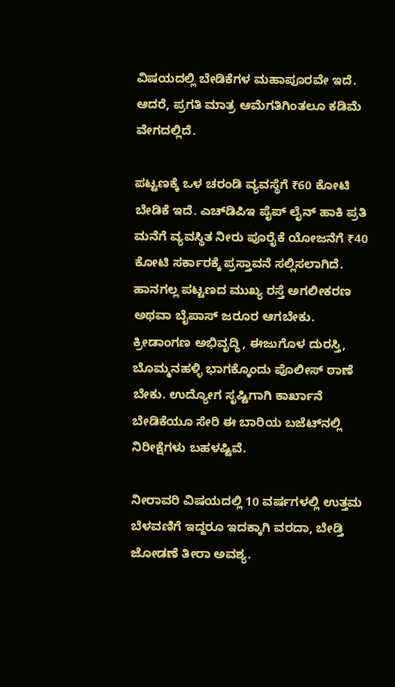ವಿಷಯದಲ್ಲಿ ಬೇಡಿಕೆಗಳ ಮಹಾಪೂರವೇ ಇದೆ. ಆದರೆ, ಪ್ರಗತಿ ಮಾತ್ರ ಆಮೆಗತಿಗಿಂತಲೂ ಕಡಿಮೆ ವೇಗದಲ್ಲಿದೆ.

ಪಟ್ಟಣಕ್ಕೆ ಒಳ ಚರಂಡಿ ವ್ಯವಸ್ಥೆಗೆ ₹60 ಕೋಟಿ ಬೇಡಿಕೆ ಇದೆ. ಎಚ್‌ಡಿಪಿಇ ಪೈಪ್ ಲೈನ್‌ ಹಾಕಿ ಪ್ರತಿ ಮನೆಗೆ ವ್ಯವಸ್ಥಿತ ನೀರು ಪೂರೈಕೆ ಯೋಜನೆಗೆ ₹40 ಕೋಟಿ ಸರ್ಕಾರಕ್ಕೆ ಪ್ರಸ್ತಾವನೆ ಸಲ್ಲಿಸಲಾಗಿದೆ. ಹಾನಗಲ್ಲ ಪಟ್ಟಣದ ಮುಖ್ಯ ರಸ್ತೆ ಅಗಲೀಕರಣ ಅಥವಾ ಬೈಪಾಸ್ ಜರೂರ ಆಗಬೇಕು. ಕ್ರೀಡಾಂಗಣ ಅಭಿವೃದ್ಧಿ, ಈಜುಗೊಳ ದುರಸ್ತಿ, ಬೊಮ್ಮನಹಳ್ಳಿ ಭಾಗಕ್ಕೊಂದು ಪೊಲೀಸ್ ಠಾಣೆ ಬೇಕು. ಉದ್ಯೋಗ ಸೃಷ್ಟಿಗಾಗಿ ಕಾರ್ಖಾನೆ ಬೇಡಿಕೆಯೂ ಸೇರಿ ಈ ಬಾರಿಯ ಬಜೆಟ್‌ನಲ್ಲಿ ನಿರೀಕ್ಷೆಗಳು ಬಹಳಷ್ಟಿವೆ.

ನೀರಾವರಿ ವಿಷಯದಲ್ಲಿ 10 ವರ್ಷಗಳಲ್ಲಿ ಉತ್ತಮ ಬೆಳವಣಿಗೆ ಇದ್ದರೂ ಇದಕ್ಕಾಗಿ ವರದಾ, ಬೇಡ್ತಿ ಜೋಡಣೆ ತೀರಾ ಅವಶ್ಯ.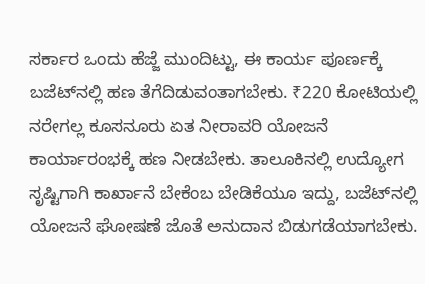ಸರ್ಕಾರ ಒಂದು ಹೆಜ್ಜೆ ಮುಂದಿಟ್ಟು, ಈ ಕಾರ್ಯ ಪೂರ್ಣಕ್ಕೆ ಬಜೆಟ್‌ನಲ್ಲಿ ಹಣ ತೆಗೆದಿಡುವಂತಾಗಬೇಕು. ₹220 ಕೋಟಿಯಲ್ಲಿ ನರೇಗಲ್ಲ ಕೂಸನೂರು ಏತ ನೀರಾವರಿ ಯೋಜನೆ ಕಾರ್ಯಾರಂಭಕ್ಕೆ ಹಣ ನೀಡಬೇಕು. ತಾಲೂಕಿನಲ್ಲಿ ಉದ್ಯೋಗ ಸೃಷ್ಟಿಗಾಗಿ ಕಾರ್ಖಾನೆ ಬೇಕೆಂಬ ಬೇಡಿಕೆಯೂ ಇದ್ದು, ಬಜೆಟ್‌ನಲ್ಲಿ ಯೋಜನೆ ಘೋಷಣೆ ಜೊತೆ ಅನುದಾನ ಬಿಡುಗಡೆಯಾಗಬೇಕು.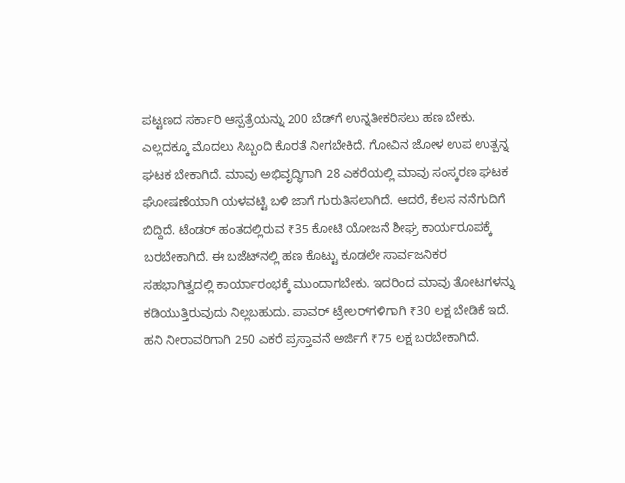ಪಟ್ಟಣದ ಸರ್ಕಾರಿ ಆಸ್ಪತ್ರೆಯನ್ನು 200 ಬೆಡ್‌ಗೆ ಉನ್ನತೀಕರಿಸಲು ಹಣ ಬೇಕು. ಎಲ್ಲದಕ್ಕೂ ಮೊದಲು ಸಿಬ್ಬಂದಿ ಕೊರತೆ ನೀಗಬೇಕಿದೆ. ಗೋವಿನ ಜೋಳ ಉಪ ಉತ್ಪನ್ನ ಘಟಕ ಬೇಕಾಗಿದೆ. ಮಾವು ಅಭಿವೃದ್ಧಿಗಾಗಿ 28 ಎಕರೆಯಲ್ಲಿ ಮಾವು ಸಂಸ್ಕರಣ ಘಟಕ ಘೋಷಣೆಯಾಗಿ ಯಳವಟ್ಟಿ ಬಳಿ ಜಾಗೆ ಗುರುತಿಸಲಾಗಿದೆ. ಆದರೆ, ಕೆಲಸ ನನೆಗುದಿಗೆ ಬಿದ್ದಿದೆ. ಟೆಂಡರ್ ಹಂತದಲ್ಲಿರುವ ₹35 ಕೋಟಿ ಯೋಜನೆ ಶೀಘ್ರ ಕಾರ್ಯರೂಪಕ್ಕೆ ಬರಬೇಕಾಗಿದೆ. ಈ ಬಜೆಟ್‌ನಲ್ಲಿ ಹಣ ಕೊಟ್ಟು ಕೂಡಲೇ ಸಾರ್ವಜನಿಕರ ಸಹಭಾಗಿತ್ವದಲ್ಲಿ ಕಾರ್ಯಾರಂಭಕ್ಕೆ ಮುಂದಾಗಬೇಕು. ಇದರಿಂದ ಮಾವು ತೋಟಗಳನ್ನು ಕಡಿಯುತ್ತಿರುವುದು ನಿಲ್ಲಬಹುದು. ಪಾವರ್ ಟ್ರೇಲರ್‌ಗಳಿಗಾಗಿ ₹30 ಲಕ್ಷ ಬೇಡಿಕೆ ಇದೆ. ಹನಿ ನೀರಾವರಿಗಾಗಿ 250 ಎಕರೆ ಪ್ರಸ್ತಾವನೆ ಅರ್ಜಿಗೆ ₹75 ಲಕ್ಷ ಬರಬೇಕಾಗಿದೆ.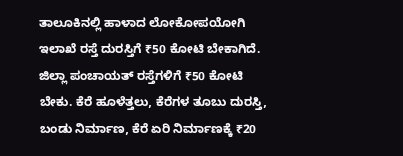ತಾಲೂಕಿನಲ್ಲಿ ಹಾಳಾದ ಲೋಕೋಪಯೋಗಿ ಇಲಾಖೆ ರಸ್ತೆ ದುರಸ್ತಿಗೆ ₹50 ಕೋಟಿ ಬೇಕಾಗಿದೆ. ಜಿಲ್ಲಾ ಪಂಚಾಯತ್ ರಸ್ತೆಗಳಿಗೆ ₹50 ಕೋಟಿ ಬೇಕು. ಕೆರೆ ಹೂಳೆತ್ತಲು, ಕೆರೆಗಳ ತೂಬು ದುರಸ್ತಿ, ಬಂಡು ನಿರ್ಮಾಣ, ಕೆರೆ ಏರಿ ನಿರ್ಮಾಣಕ್ಕೆ ₹20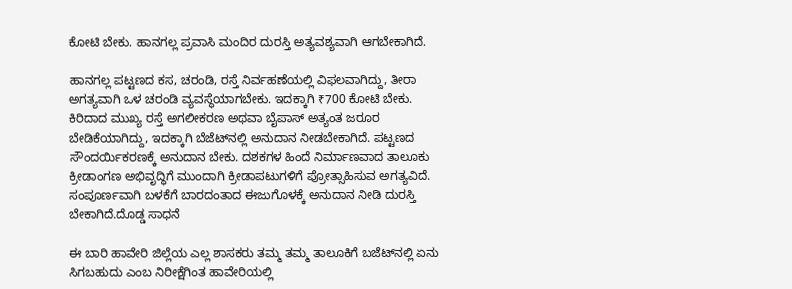ಕೋಟಿ ಬೇಕು. ಹಾನಗಲ್ಲ ಪ್ರವಾಸಿ ಮಂದಿರ ದುರಸ್ತಿ ಅತ್ಯವಶ್ಯವಾಗಿ ಆಗಬೇಕಾಗಿದೆ.

ಹಾನಗಲ್ಲ ಪಟ್ಟಣದ ಕಸ, ಚರಂಡಿ, ರಸ್ತೆ ನಿರ್ವಹಣೆಯಲ್ಲಿ ವಿಫಲವಾಗಿದ್ದು, ತೀರಾ ಅಗತ್ಯವಾಗಿ ಒಳ ಚರಂಡಿ ವ್ಯವಸ್ಥೆಯಾಗಬೇಕು. ಇದಕ್ಕಾಗಿ ₹700 ಕೋಟಿ ಬೇಕು. ಕಿರಿದಾದ ಮುಖ್ಯ ರಸ್ತೆ ಅಗಲೀಕರಣ ಅಥವಾ ಬೈಪಾಸ್ ಅತ್ಯಂತ ಜರೂರ ಬೇಡಿಕೆಯಾಗಿದ್ದು, ಇದಕ್ಕಾಗಿ ಬೆಜೆಟ್‌ನಲ್ಲಿ ಅನುದಾನ ನೀಡಬೇಕಾಗಿದೆ. ಪಟ್ಟಣದ ಸೌಂದರ್ಯಿಕರಣಕ್ಕೆ ಅನುದಾನ ಬೇಕು. ದಶಕಗಳ ಹಿಂದೆ ನಿರ್ಮಾಣವಾದ ತಾಲೂಕು ಕ್ರೀಡಾಂಗಣ ಅಭಿವೃದ್ಧಿಗೆ ಮುಂದಾಗಿ ಕ್ರೀಡಾಪಟುಗಳಿಗೆ ಪ್ರೋತ್ಸಾಹಿಸುವ ಅಗತ್ಯವಿದೆ. ಸಂಪೂರ್ಣವಾಗಿ ಬಳಕೆಗೆ ಬಾರದಂತಾದ ಈಜುಗೊಳಕ್ಕೆ ಅನುದಾನ ನೀಡಿ ದುರಸ್ತಿ ಬೇಕಾಗಿದೆ.ದೊಡ್ಡ ಸಾಧನೆ

ಈ ಬಾರಿ ಹಾವೇರಿ ಜಿಲ್ಲೆಯ ಎಲ್ಲ ಶಾಸಕರು ತಮ್ಮ ತಮ್ಮ ತಾಲೂಕಿಗೆ ಬಜೆಟ್‌ನಲ್ಲಿ ಏನು ಸಿಗಬಹುದು ಎಂಬ ನಿರೀಕ್ಷೆಗಿಂತ ಹಾವೇರಿಯಲ್ಲಿ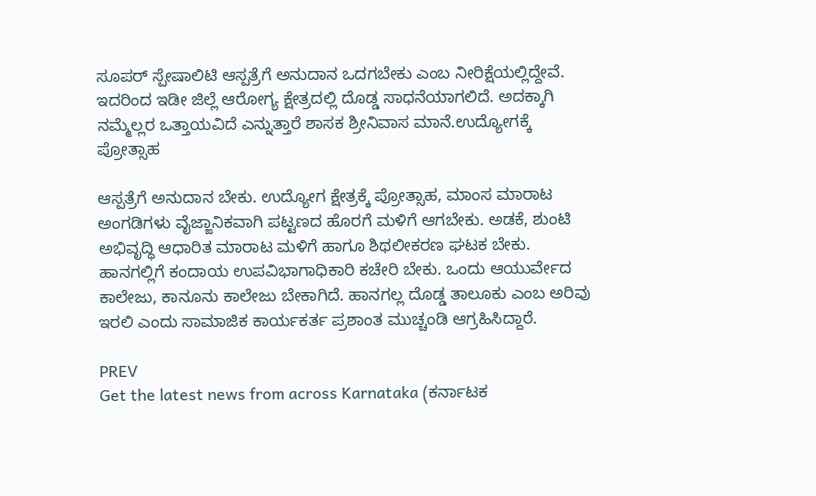ಸೂಪರ್‌ ಸ್ಪೇಷಾಲಿಟಿ ಆಸ್ಪತ್ರೆಗೆ ಅನುದಾನ ಒದಗಬೇಕು ಎಂಬ ನೀರಿಕ್ಷೆಯಲ್ಲಿದ್ದೇವೆ. ಇದರಿಂದ ಇಡೀ ಜಿಲ್ಲೆ ಆರೋಗ್ಯ ಕ್ಷೇತ್ರದಲ್ಲಿ ದೊಡ್ಡ ಸಾಧನೆಯಾಗಲಿದೆ. ಅದಕ್ಕಾಗಿ ನಮ್ಮೆಲ್ಲರ ಒತ್ತಾಯವಿದೆ ಎನ್ನುತ್ತಾರೆ ಶಾಸಕ ಶ್ರೀನಿವಾಸ ಮಾನೆ.ಉದ್ಯೋಗಕ್ಕೆ ಪ್ರೋತ್ಸಾಹ

ಆಸ್ಪತ್ರೆಗೆ ಅನುದಾನ ಬೇಕು. ಉದ್ಯೋಗ ಕ್ಷೇತ್ರಕ್ಕೆ ಪ್ರೋತ್ಸಾಹ, ಮಾಂಸ ಮಾರಾಟ ಅಂಗಡಿಗಳು ವೈಜ್ಙಾನಿಕವಾಗಿ ಪಟ್ಟಣದ ಹೊರಗೆ ಮಳಿಗೆ ಆಗಬೇಕು. ಅಡಕೆ, ಶುಂಟಿ ಅಭಿವೃದ್ಧಿ ಆಧಾರಿತ ಮಾರಾಟ ಮಳಿಗೆ ಹಾಗೂ ಶಿಥಲೀಕರಣ ಘಟಕ ಬೇಕು. ಹಾನಗಲ್ಲಿಗೆ ಕಂದಾಯ ಉಪವಿಭಾಗಾಧಿಕಾರಿ ಕಚೇರಿ ಬೇಕು. ಒಂದು ಆಯುರ್ವೇದ ಕಾಲೇಜು, ಕಾನೂನು ಕಾಲೇಜು ಬೇಕಾಗಿದೆ. ಹಾನಗಲ್ಲ ದೊಡ್ಡ ತಾಲೂಕು ಎಂಬ ಅರಿವು ಇರಲಿ ಎಂದು ಸಾಮಾಜಿಕ ಕಾರ್ಯಕರ್ತ ಪ್ರಶಾಂತ ಮುಚ್ಚಂಡಿ ಆಗ್ರಹಿಸಿದ್ದಾರೆ.

PREV
Get the latest news from across Karnataka (ಕರ್ನಾಟಕ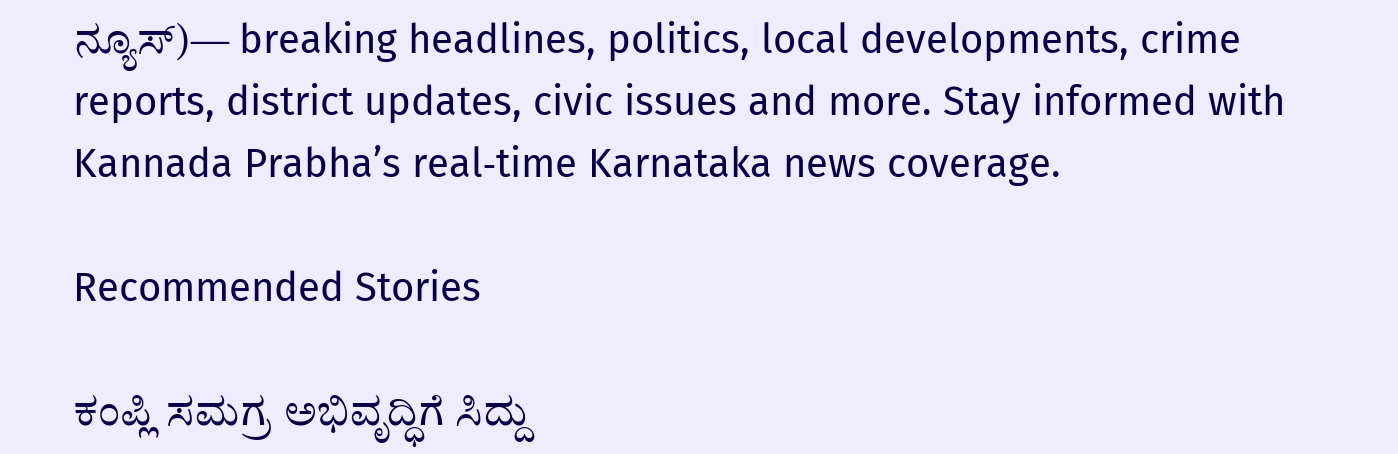ನ್ಯೂಸ್)— breaking headlines, politics, local developments, crime reports, district updates, civic issues and more. Stay informed with Kannada Prabha’s real‑time Karnataka news coverage.

Recommended Stories

ಕಂಪ್ಲಿ ಸಮಗ್ರ ಅಭಿವೃದ್ಧಿಗೆ ಸಿದ್ದು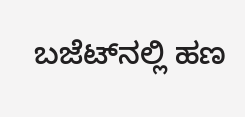ಬಜೆಟ್‌ನಲ್ಲಿ ಹಣ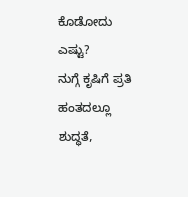ಕೊಡೋದು ಎಷ್ಟು?
ನುಗ್ಗೆ ಕೃಷಿಗೆ ಪ್ರತಿ ಹಂತದಲ್ಲೂ ಶುದ್ಧತೆ,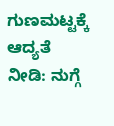ಗುಣಮಟ್ಟಕ್ಕೆ ಆದ್ಯತೆ ನೀಡಿ: ನುಗ್ಗೆ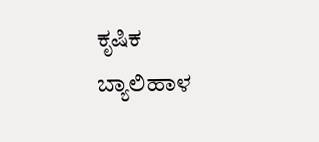ಕೃಷಿಕ ಬ್ಯಾಲಿಹಾಳ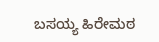ಬಸಯ್ಯ ಹಿರೇಮಠ